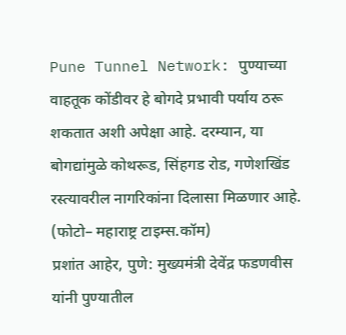Pune Tunnel Network: पुण्याच्या वाहतूक कोंडीवर हे बोगदे प्रभावी पर्याय ठरू शकतात अशी अपेक्षा आहे. दरम्यान, या बोगद्यांमुळे कोथरूड, सिंहगड रोड, गणेशखिंड रस्त्यावरील नागरिकांना दिलासा मिळणार आहे.
(फोटो– महाराष्ट्र टाइम्स.कॉम)
प्रशांत आहेर, पुणे: मुख्यमंत्री देवेंद्र फडणवीस यांनी पुण्यातील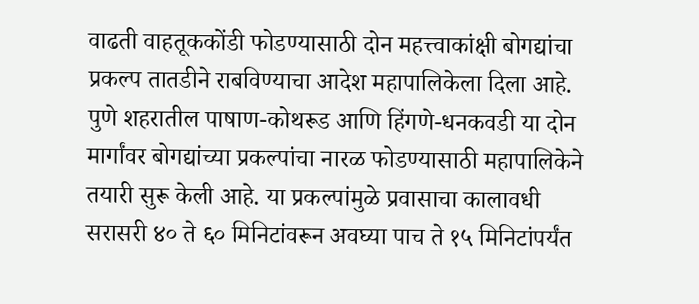वाढती वाहतूककोंडी फोडण्यासाठी दोन महत्त्वाकांक्षी बोगद्यांचा प्रकल्प तातडीने राबविण्याचा आदेश महापालिकेला दिला आहे. पुणे शहरातील पाषाण-कोथरूड आणि हिंगणे-धनकवडी या दोन मार्गांवर बोगद्यांच्या प्रकल्पांचा नारळ फोडण्यासाठी महापालिकेने तयारी सुरू केली आहे. या प्रकल्पांमुळे प्रवासाचा कालावधी सरासरी ४० ते ६० मिनिटांवरून अवघ्या पाच ते १५ मिनिटांपर्यंत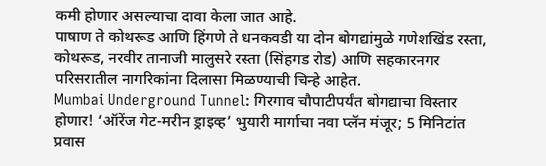कमी होणार असल्याचा दावा केला जात आहे.
पाषाण ते कोथरूड आणि हिंगणे ते धनकवडी या दोन बोगद्यांमुळे गणेशखिंड रस्ता, कोथरूड, नरवीर तानाजी मालुसरे रस्ता (सिंहगड रोड) आणि सहकारनगर परिसरातील नागरिकांना दिलासा मिळण्याची चिन्हे आहेत.
Mumbai Underground Tunnel: गिरगाव चौपाटीपर्यंत बोगद्याचा विस्तार होणार! ‘ऑरेंज गेट-मरीन ड्राइव्ह’ भुयारी मार्गाचा नवा प्लॅन मंजूर; 5 मिनिटांत प्रवास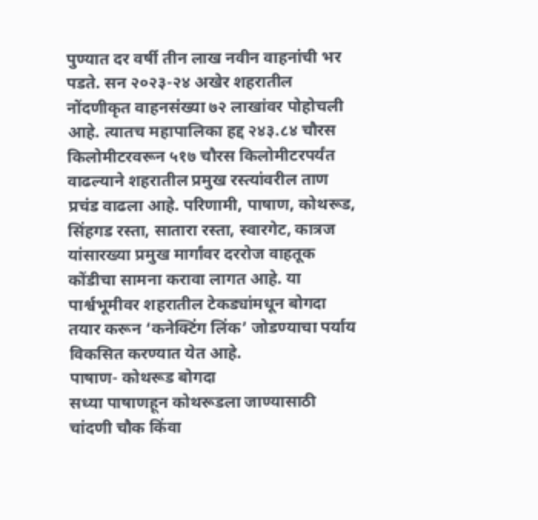पुण्यात दर वर्षी तीन लाख नवीन वाहनांची भर पडते. सन २०२३-२४ अखेर शहरातील नोंदणीकृत वाहनसंख्या ७२ लाखांवर पोहोचली आहे. त्यातच महापालिका हद्द २४३.८४ चौरस किलोमीटरवरून ५१७ चौरस किलोमीटरपर्यंत वाढल्याने शहरातील प्रमुख रस्त्यांवरील ताण प्रचंड वाढला आहे. परिणामी, पाषाण, कोथरूड, सिंहगड रस्ता, सातारा रस्ता, स्वारगेट, कात्रज यांसारख्या प्रमुख मार्गांवर दररोज वाहतूक कोंडीचा सामना करावा लागत आहे. या पार्श्वभूमीवर शहरातील टेकड्यांमधून बोगदा तयार करून ‘कनेक्टिंग लिंक’ जोडण्याचा पर्याय विकसित करण्यात येत आहे.
पाषाण- कोथरूड बोगदा
सध्या पाषाणहून कोथरूडला जाण्यासाठी चांदणी चौक किंवा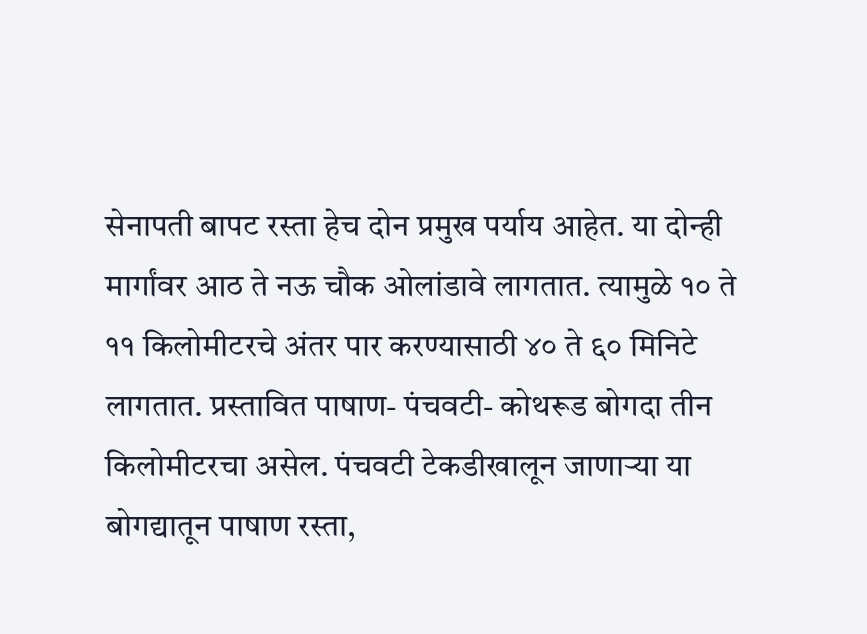सेनापती बापट रस्ता हेच दोन प्रमुख पर्याय आहेत. या दोन्ही मार्गांवर आठ ते नऊ चौक ओलांडावे लागतात. त्यामुळे १० ते ११ किलोमीटरचे अंतर पार करण्यासाठी ४० ते ६० मिनिटे लागतात. प्रस्तावित पाषाण- पंचवटी- कोथरूड बोगदा तीन किलोमीटरचा असेल. पंचवटी टेकडीखालून जाणाऱ्या या बोगद्यातून पाषाण रस्ता,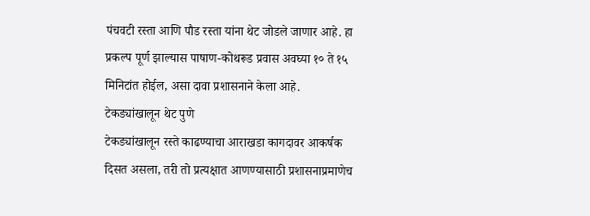पंचवटी रस्ता आणि पौड रस्ता यांना थेट जोडले जाणार आहे. हा प्रकल्प पूर्ण झाल्यास पाषाण-कोथरूड प्रवास अवघ्या १० ते १५ मिनिटांत होईल, असा दावा प्रशासनाने केला आहे.
टेकड्यांखालून थेट पुणे
टेकड्यांखालून रस्ते काढण्याचा आराखडा कागदावर आकर्षक दिसत असला, तरी तो प्रत्यक्षात आणण्यासाठी प्रशासनाप्रमाणेच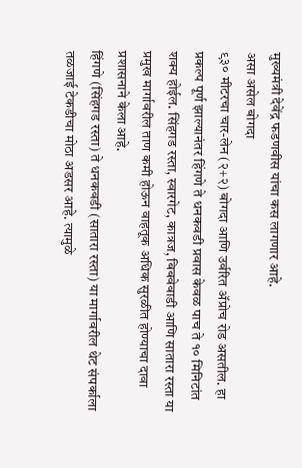मुख्यमंत्री देवेंद्र फडणवीस यांचा कस लागणार आहे.
असा असेल बोगदा
९३० मीटरचा चार-लेन (२+२) बोगदा आणि उर्वरित ॲप्रोच रोड असतील. हा प्रकल्प पूर्ण झाल्यानंतर हिंगणे ते धनकवडी प्रवास केवळ पाच ते १० मिनिटांत शक्य होईल. सिंहगड रस्ता, स्वारगेट, कात्रज, बिबवेवाडी आणि सातारा रस्ता या प्रमुख मार्गावरील ताण कमी होऊन वाहतूक अधिक सुरळीत होण्याचा दावा प्रशासनाने केला आहे.
हिंगणे (सिंहगड रस्ता) ते धनकवडी (सातारा रस्ता) या मार्गावरील थेट संपर्काला तळजाई टेकडीचा मोठा अडसर आहे. त्यामुळे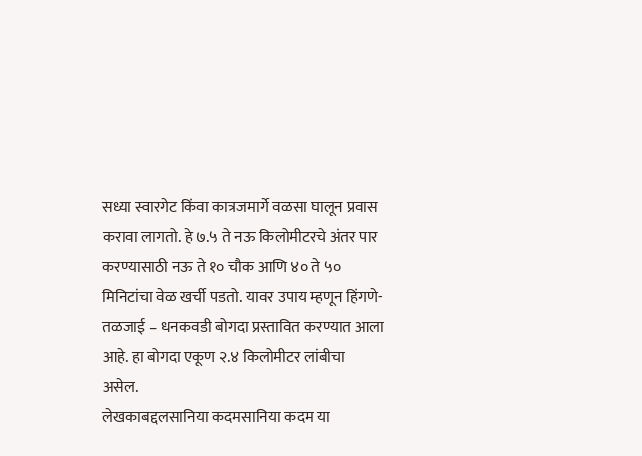सध्या स्वारगेट किंवा कात्रजमार्गे वळसा घालून प्रवास करावा लागतो. हे ७.५ ते नऊ किलोमीटरचे अंतर पार करण्यासाठी नऊ ते १० चौक आणि ४० ते ५० मिनिटांचा वेळ खर्ची पडतो. यावर उपाय म्हणून हिंगणे- तळजाई – धनकवडी बोगदा प्रस्तावित करण्यात आला आहे. हा बोगदा एकूण २.४ किलोमीटर लांबीचा असेल.
लेखकाबद्दलसानिया कदमसानिया कदम या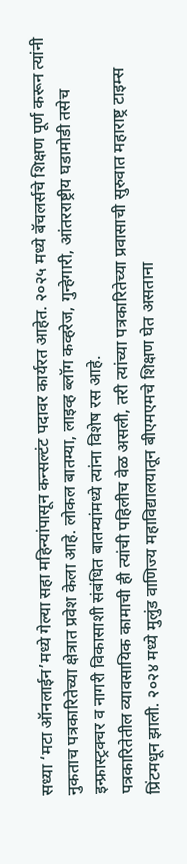सध्या ‘मटा ऑनलाईन’मध्ये गेल्या सहा महिन्यांपासून कन्सल्टंट पदावर कार्यरत आहेत. २०२५ मध्ये बॅचलर्सचे शिक्षण पूर्ण करून त्यांनी नुकताच पत्रकारितेच्या क्षेत्रात प्रवेश केला आहे. लोकल बातम्या, लाइव्ह ब्लॉग कव्हरेज, गुन्हेगारी, आंतरराष्ट्रीय घडामोडी तसेच इन्फ्रास्ट्रक्चर व नागरी विकासाशी संबंधित बातम्यांमध्ये त्यांना विशेष रस आहे.
पत्रकारितेतील व्यावसायिक कामाची ही त्यांची पहिलीच वेळ असली, तरी त्यांच्या पत्रकारितेच्या प्रवासाची सुरुवात महाराष्ट्र टाइम्स प्रिंटमधून झाली. २०२४ मध्ये मुलुंड वाणिज्य महाविद्यालयातून बीएमएमचे शिक्षण घेत असताना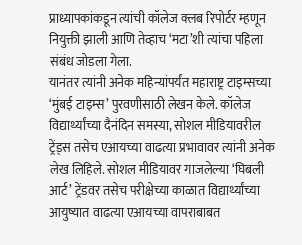प्राध्यापकांकडून त्यांची कॉलेज क्लब रिपोर्टर म्हणून नियुक्ती झाली आणि तेव्हाच ‘मटा’शी त्यांचा पहिला संबंध जोडला गेला.
यानंतर त्यांनी अनेक महिन्यांपर्यंत महाराष्ट्र टाइम्सच्या ‘मुंबई टाइम्स’ पुरवणीसाठी लेखन केले. कॉलेज विद्यार्थ्यांच्या दैनंदिन समस्या, सोशल मीडियावरील ट्रेंड्स तसेच एआयच्या वाढत्या प्रभावावर त्यांनी अनेक लेख लिहिले. सोशल मीडियावर गाजलेल्या ‘घिबली आर्ट’ ट्रेंडवर तसेच परीक्षेच्या काळात विद्यार्थ्यांच्या आयुष्यात वाढत्या एआयच्या वापराबाबत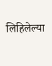लिहिलेल्या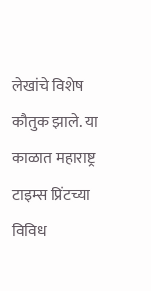लेखांचे विशेष कौतुक झाले. या काळात महाराष्ट्र टाइम्स प्रिंटच्या विविध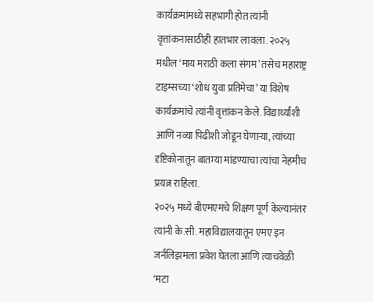कार्यक्रमांमध्ये सहभागी होत त्यांनी वृत्तांकनासाठीही हातभार लावला. २०२५ मधील ‘माय मराठी कला संगम’ तसेच महाराष्ट्र टाइम्सच्या ‘शोध युवा प्रतिमेचा’ या विशेष कार्यक्रमांचे त्यांनी वृत्तांकन केले. विद्यार्थ्यांशी आणि नव्या पिढीशी जोडून घेणाऱ्या, त्यांच्या दृष्टिकोनातून बातम्या मांडण्याचा त्यांचा नेहमीच प्रयत्न राहिला.
२०२५ मध्ये बीएमएमचे शिक्षण पूर्ण केल्यानंतर त्यांनी के.सी. महाविद्यालयातून एमए इन जर्नलिझमला प्रवेश घेतला आणि त्याचवेळी ‘मटा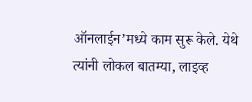ऑनलाईन’मध्ये काम सुरू केले. येथे त्यांनी लोकल बातम्या, लाइव्ह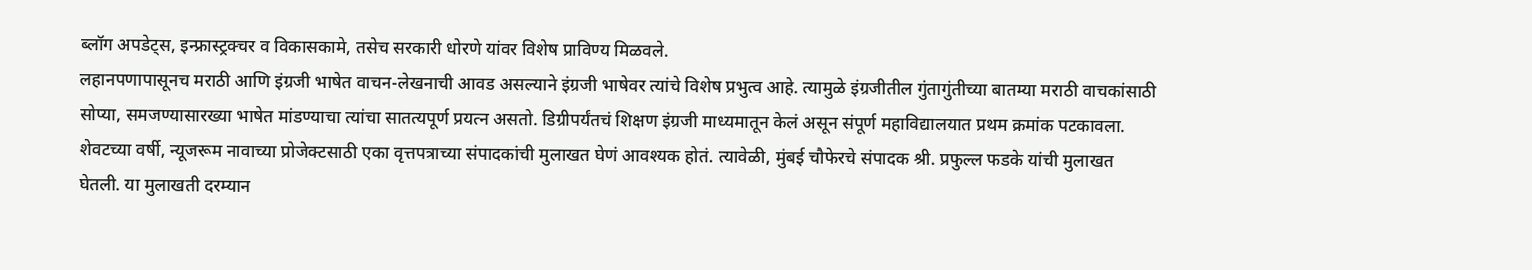ब्लॉग अपडेट्स, इन्फ्रास्ट्रक्चर व विकासकामे, तसेच सरकारी धोरणे यांवर विशेष प्राविण्य मिळवले.
लहानपणापासूनच मराठी आणि इंग्रजी भाषेत वाचन-लेखनाची आवड असल्याने इंग्रजी भाषेवर त्यांचे विशेष प्रभुत्व आहे. त्यामुळे इंग्रजीतील गुंतागुंतीच्या बातम्या मराठी वाचकांसाठी सोप्या, समजण्यासारख्या भाषेत मांडण्याचा त्यांचा सातत्यपूर्ण प्रयत्न असतो. डिग्रीपर्यंतचं शिक्षण इंग्रजी माध्यमातून केलं असून संपूर्ण महाविद्यालयात प्रथम क्रमांक पटकावला. शेवटच्या वर्षी, न्यूजरूम नावाच्या प्रोजेक्टसाठी एका वृत्तपत्राच्या संपादकांची मुलाखत घेणं आवश्यक होतं. त्यावेळी, मुंबई चौफेरचे संपादक श्री. प्रफुल्ल फडके यांची मुलाखत घेतली. या मुलाखती दरम्यान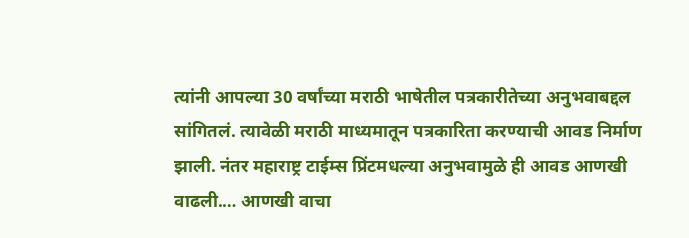त्यांनी आपल्या 30 वर्षांच्या मराठी भाषेतील पत्रकारीतेच्या अनुभवाबद्दल सांगितलं. त्यावेळी मराठी माध्यमातून पत्रकारिता करण्याची आवड निर्माण झाली. नंतर महाराष्ट्र टाईम्स प्रिंटमधल्या अनुभवामुळे ही आवड आणखी वाढली.… आणखी वाचा